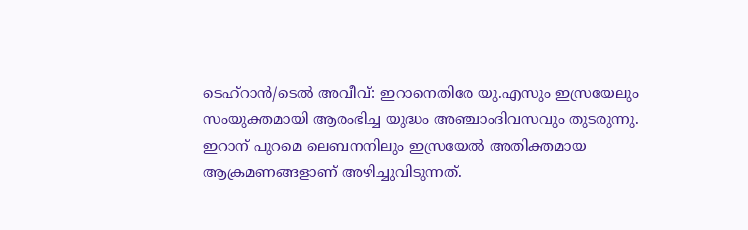ടെഹ്റാൻ/ടെൽ അവീവ്: ഇറാനെതിരേ യു.എസും ഇസ്രയേലും സംയുക്തമായി ആരംഭിച്ച യുദ്ധം അഞ്ചാംദിവസവും തുടരുന്നു. ഇറാന് പുറമെ ലെബനനിലും ഇസ്രയേൽ അതിക്തമായ ആക്രമണങ്ങളാണ് അഴിച്ചുവിടുന്നത്.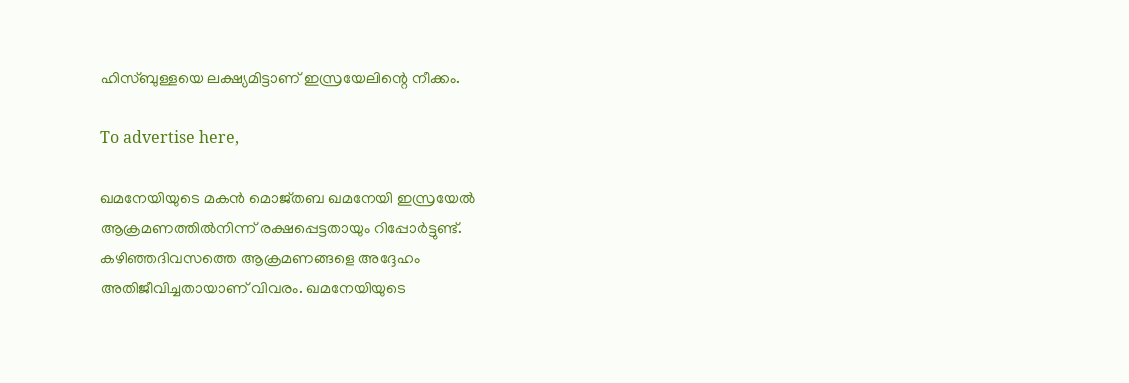ഹിസ്ബുള്ളയെ ലക്ഷ്യമിട്ടാണ് ഇസ്രയേലിന്റെ നീക്കം.

To advertise here,

ഖമനേയിയുടെ മകൻ മൊജ്തബ ഖമനേയി ഇസ്രയേൽ ആക്രമണത്തിൽനിന്ന് രക്ഷപ്പെട്ടതായും റിപ്പോർട്ടുണ്ട്. കഴിഞ്ഞദിവസത്തെ ആക്രമണങ്ങളെ അദ്ദേഹം അതിജീവിച്ചതായാണ് വിവരം. ഖമനേയിയുടെ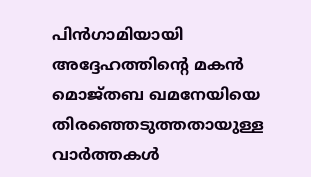പിൻഗാമിയായി അദ്ദേഹത്തിന്റെ മകൻ മൊജ്തബ ഖമനേയിയെ തിരഞ്ഞെടുത്തതായുള്ള വാർത്തകൾ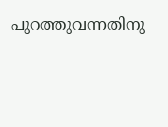പുറത്തുവന്നതിനു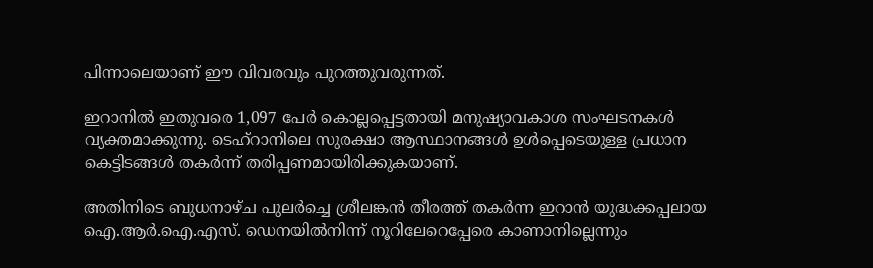പിന്നാലെയാണ് ഈ വിവരവും പുറത്തുവരുന്നത്.

ഇറാനിൽ ഇതുവരെ 1,097 പേർ കൊല്ലപ്പെട്ടതായി മനുഷ്യാവകാശ സംഘടനകൾ വ്യക്തമാക്കുന്നു. ടെഹ്‌റാനിലെ സുരക്ഷാ ആസ്ഥാനങ്ങൾ ഉൾപ്പെടെയുള്ള പ്രധാന കെട്ടിടങ്ങൾ തകർന്ന് തരിപ്പണമായിരിക്കുകയാണ്.

അതിനിടെ ബുധനാഴ്ച പുലർച്ചെ ശ്രീലങ്കൻ തീരത്ത് തകർന്ന ഇറാൻ യുദ്ധക്കപ്പലായ ഐ.ആർ.ഐ.എസ്. ഡെനയിൽനിന്ന് നൂറിലേറെപ്പേരെ കാണാനില്ലെന്നും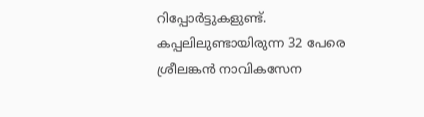റിപ്പോർട്ടുകളുണ്ട്. കപ്പലിലുണ്ടായിരുന്ന 32 പേരെ ശ്രീലങ്കൻ നാവികസേന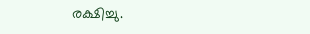രക്ഷിച്ചു.